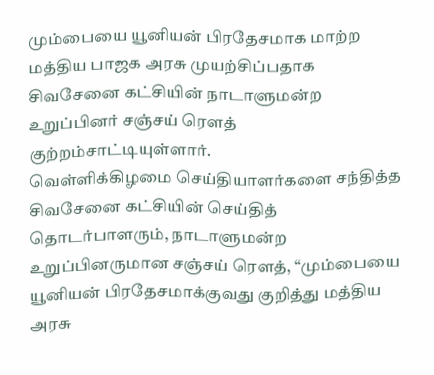மும்பையை யூனியன் பிரதேசமாக மாற்ற மத்திய பாஜக அரசு முயற்சிப்பதாக சிவசேனை கட்சியின் நாடாளுமன்ற உறுப்பினர் சஞ்சய் ரெளத் குற்றம்சாட்டியுள்ளார்.
வெள்ளிக்கிழமை செய்தியாளர்களை சந்தித்த சிவசேனை கட்சியின் செய்தித் தொடர்பாளரும், நாடாளுமன்ற உறுப்பினருமான சஞ்சய் ரெளத், “மும்பையை யூனியன் பிரதேசமாக்குவது குறித்து மத்திய அரசு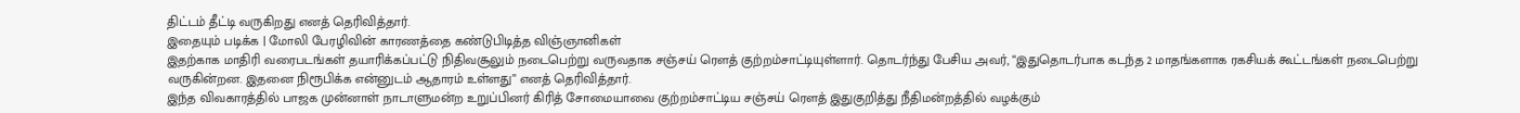திட்டம் தீட்டி வருகிறது எனத் தெரிவித்தார்.
இதையும் படிக்க | மோலி பேரழிவின் காரணத்தை கண்டுபிடித்த விஞ்ஞானிகள்
இதற்காக மாதிரி வரைபடங்கள் தயாரிக்கப்பட்டு நிதிவசூலும் நடைபெற்று வருவதாக சஞ்சய் ரெளத் குற்றம்சாட்டியுள்ளார். தொடர்ந்து பேசிய அவர், “இதுதொடர்பாக கடந்த 2 மாதங்களாக ரகசியக் கூட்டங்கள் நடைபெற்று வருகின்றன. இதனை நிரூபிக்க என்னுடம் ஆதாரம் உள்ளது” எனத் தெரிவித்தார்.
இந்த விவகாரத்தில் பாஜக முன்னாள் நாடாளுமன்ற உறுப்பினர் கிரித் சோமையாவை குற்றம்சாட்டிய சஞ்சய் ரெளத் இதுகுறித்து நீதிமன்றத்தில் வழக்கும்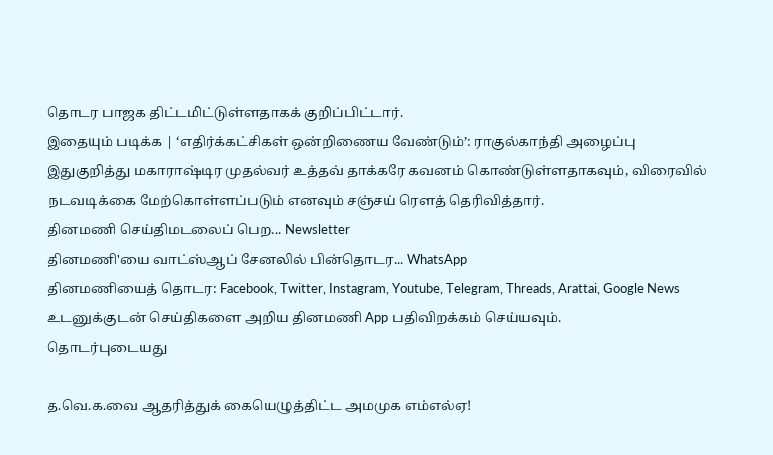தொடர பாஜக திட்டமிட்டுள்ளதாகக் குறிப்பிட்டார்.
இதையும் படிக்க | ‘எதிர்க்கட்சிகள் ஒன்றிணைய வேண்டும்’: ராகுல்காந்தி அழைப்பு
இதுகுறித்து மகாராஷ்டிர முதல்வர் உத்தவ் தாக்கரே கவனம் கொண்டுள்ளதாகவும், விரைவில் நடவடிக்கை மேற்கொள்ளப்படும் எனவும் சஞ்சய் ரெளத் தெரிவித்தார்.
தினமணி செய்திமடலைப் பெற... Newsletter
தினமணி'யை வாட்ஸ்ஆப் சேனலில் பின்தொடர... WhatsApp
தினமணியைத் தொடர: Facebook, Twitter, Instagram, Youtube, Telegram, Threads, Arattai, Google News
உடனுக்குடன் செய்திகளை அறிய தினமணி App பதிவிறக்கம் செய்யவும்.
தொடர்புடையது

த.வெ.க.வை ஆதரித்துக் கையெழுத்திட்ட அமமுக எம்எல்ஏ!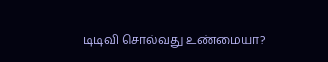டிடிவி சொல்வது உண்மையா?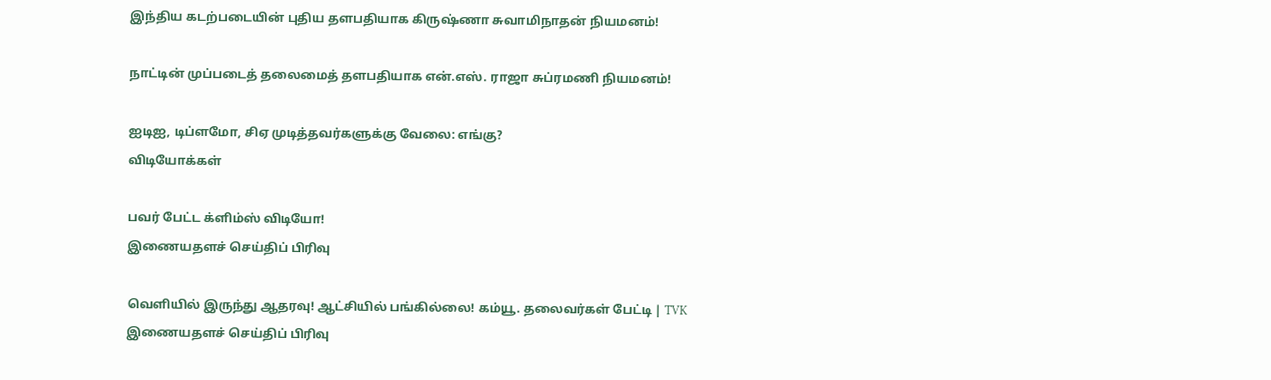இந்திய கடற்படையின் புதிய தளபதியாக கிருஷ்ணா சுவாமிநாதன் நியமனம்!

நாட்டின் முப்படைத் தலைமைத் தளபதியாக என்.எஸ். ராஜா சுப்ரமணி நியமனம்!

ஐடிஐ, டிப்ளமோ, சிஏ முடித்தவர்களுக்கு வேலை: எங்கு?
விடியோக்கள்

பவர் பேட்ட க்ளிம்ஸ் விடியோ!
இணையதளச் செய்திப் பிரிவு

வெளியில் இருந்து ஆதரவு! ஆட்சியில் பங்கில்லை! கம்யூ. தலைவர்கள் பேட்டி | TVK
இணையதளச் செய்திப் பிரிவு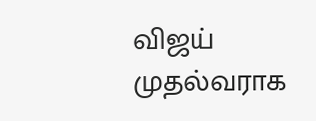விஜய் முதல்வராக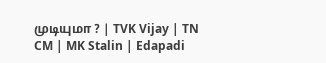முடியுமா ? | TVK Vijay | TN CM | MK Stalin | Edapadi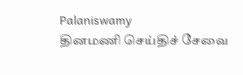Palaniswamy
தினமணி செய்திச் சேவை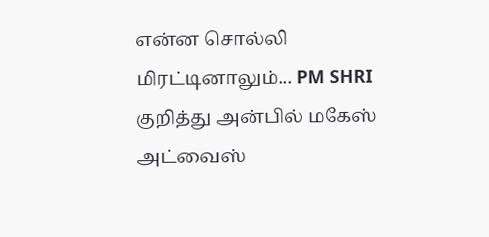என்ன சொல்லி மிரட்டினாலும்... PM SHRI குறித்து அன்பில் மகேஸ் அட்வைஸ்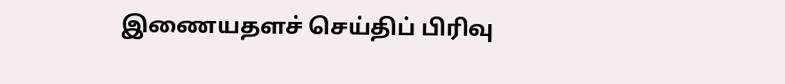இணையதளச் செய்திப் பிரிவு